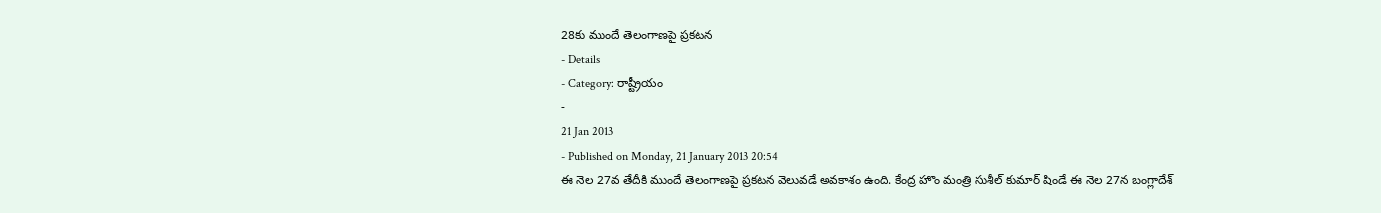28కు ముందే తెలంగాణపై ప్రకటన
- Details
- Category: రాష్ట్రీయం
-
21 Jan 2013
- Published on Monday, 21 January 2013 20:54
ఈ నెల 27వ తేదీకి ముందే తెలంగాణపై ప్రకటన వెలువడే అవకాశం ఉంది. కేంద్ర హొం మంత్రి సుశీల్ కుమార్ షిండే ఈ నెల 27న బంగ్లాదేశ్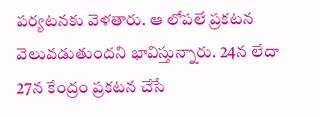పర్యటనకు వెళతారు. ఆ లోపలే ప్రకటన వెలువడుతుందని భావిస్తున్నారు. 24న లేదా 27న కేంద్రం ప్రకటన చేసే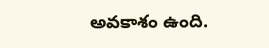అవకాశం ఉంది.